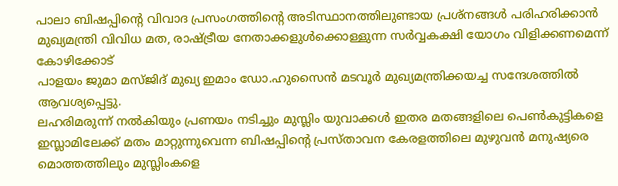പാലാ ബിഷപ്പിന്റെ വിവാദ പ്രസംഗത്തിന്റെ അടിസ്ഥാനത്തിലുണ്ടായ പ്രശ്നങ്ങൾ പരിഹരിക്കാൻ മുഖ്യമന്ത്രി വിവിധ മത, രാഷ്ട്രീയ നേതാക്കളുൾക്കൊള്ളുന്ന സർവ്വകക്ഷി യോഗം വിളിക്കണമെന്ന് കോഴിക്കോട്
പാളയം ജുമാ മസ്ജിദ് മുഖ്യ ഇമാം ഡോ.ഹുസൈൻ മടവൂർ മുഖ്യമന്ത്രിക്കയച്ച സന്ദേശത്തിൽ ആവശ്യപ്പെട്ടു.
ലഹരിമരുന്ന് നൽകിയും പ്രണയം നടിച്ചും മുസ്ലിം യുവാക്കൾ ഇതര മതങ്ങളിലെ പെൺകുട്ടികളെ ഇസ്ലാമിലേക്ക് മതം മാറ്റുന്നുവെന്ന ബിഷപ്പിന്റെ പ്രസ്താവന കേരളത്തിലെ മുഴുവൻ മനുഷ്യരെ മൊത്തത്തിലും മുസ്ലിംകളെ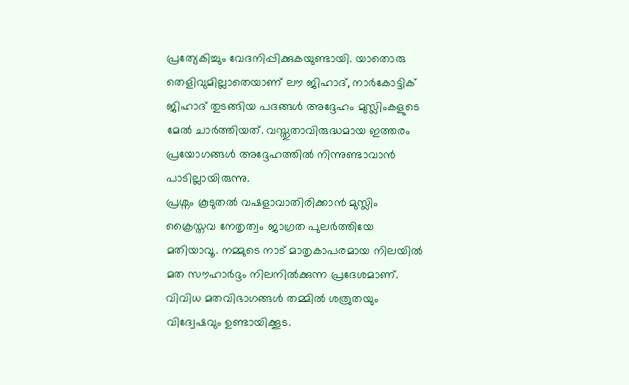പ്രത്യേകിച്ചും വേദനിപ്പിക്കുകയുണ്ടായി. യാതൊരു തെളിവുമില്ലാതെയാണ് ലൗ ജിഹാദ്, നാർകോട്ടിക് ജിഹാദ് തുടങ്ങിയ പദങ്ങൾ അദ്ദേഹം മുസ്ലിംകളുടെ മേൽ ചാർത്തിയത്. വസ്തുതാവിരുദ്ധമായ ഇത്തരം പ്രയോഗങ്ങൾ അദ്ദേഹത്തിൽ നിന്നുണ്ടാവാൻ പാടില്ലായിരുന്നു.
പ്രശ്നം കൂടുതൽ വഷളാവാതിരിക്കാൻ മുസ്ലിം ക്രൈസ്തവ നേതൃത്വം ജാഗ്രത പുലർത്തിയേ മതിയാവൂ. നമ്മുടെ നാട് മാതൃകാപരമായ നിലയിൽ മത സൗഹാർദ്ദം നിലനിൽക്കുന്ന പ്രദേശമാണ്. വിവിധ മതവിഭാഗങ്ങൾ തമ്മിൽ ശത്രുതയും വിദ്വേഷവും ഉണ്ടായിക്കൂട.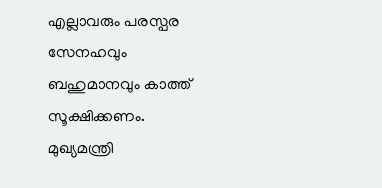എല്ലാവരും പരസ്പര സേനഹവും ബഹുമാനവും കാത്ത് സൂക്ഷിക്കണം.
മുഖ്യമന്ത്രി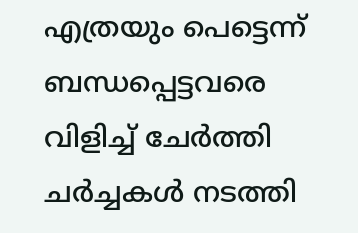എത്രയും പെട്ടെന്ന് ബന്ധപ്പെട്ടവരെ വിളിച്ച് ചേർത്തി ചർച്ചകൾ നടത്തി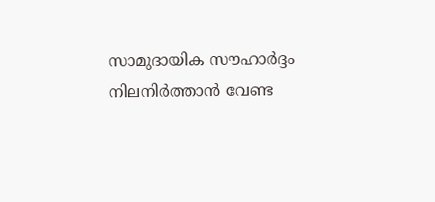സാമുദായിക സൗഹാർദ്ദം നിലനിർത്താൻ വേണ്ട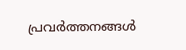പ്രവർത്തനങ്ങൾ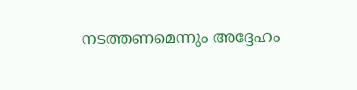നടത്തണമെന്നും അദ്ദേഹം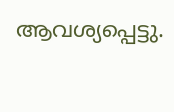ആവശ്യപ്പെട്ടു.